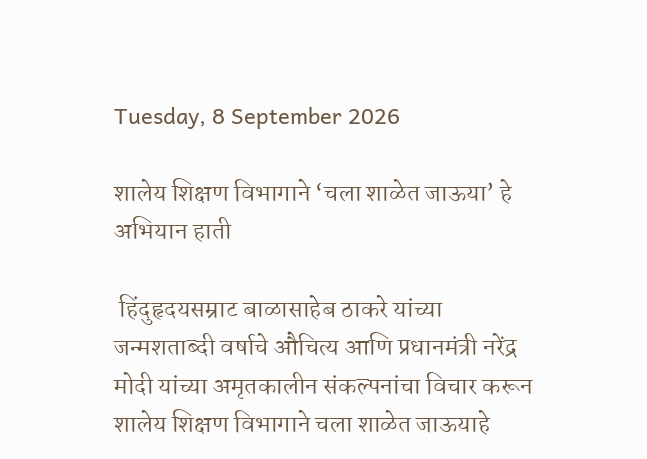Tuesday, 8 September 2026

शालेय शिक्षण विभागाने ‘चला शाळेत जाऊया’ हे अभियान हाती

 हिंदुहृदयसम्राट बाळासाहेब ठाकरे यांच्या जन्मशताब्दी वर्षाचे औचित्य आणि प्रधानमंत्री नरेंद्र मोदी यांच्या अमृतकालीन संकल्पनांचा विचार करून शालेय शिक्षण विभागाने चला शाळेत जाऊयाहे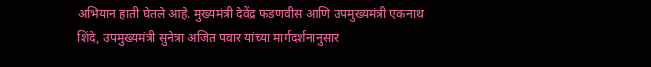अभियान हाती घेतले आहे. मुख्यमंत्री देवेंद्र फडणवीस आणि उपमुख्यमंत्री एकनाथ शिंदे, उपमुख्यमंत्री सुनेत्रा अजित पवार यांच्या मार्गदर्शनानुसार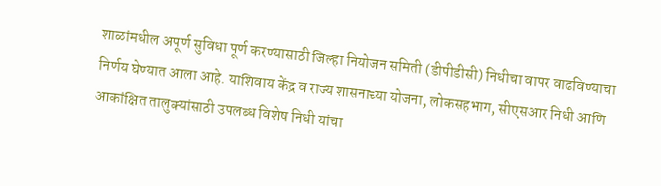शाळांमधील अपूर्ण सुविधा पूर्ण करण्यासाठी जिल्हा नियोजन समिती (डीपीडीसी) निधीचा वापर वाढविण्याचा निर्णय घेण्यात आला आहे. याशिवाय केंद्र व राज्य शासनाच्या योजना, लोकसहभाग, सीएसआर निधी आणि आकांक्षित तालुक्यांसाठी उपलब्ध विशेष निधी यांचा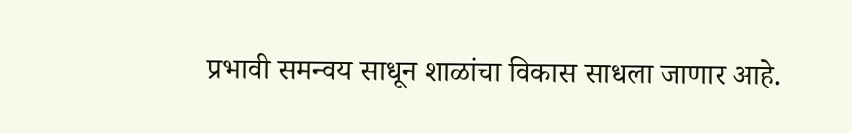प्रभावी समन्वय साधून शाळांचा विकास साधला जाणार आहे.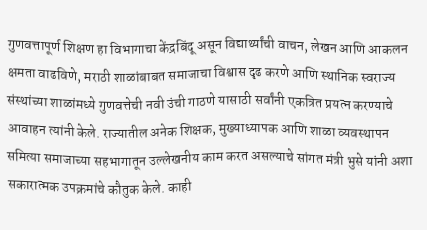गुणवत्तापूर्ण शिक्षण हा विभागाचा केंद्रबिंदू असून विद्यार्थ्यांची वाचन, लेखन आणि आकलन क्षमता वाढविणे, मराठी शाळांबाबत समाजाचा विश्वास दृढ करणे आणि स्थानिक स्वराज्य संस्थांच्या शाळांमध्ये गुणवत्तेची नवी उंची गाठणे यासाठी सर्वांनी एकत्रित प्रयत्न करण्याचे आवाहन त्यांनी केले. राज्यातील अनेक शिक्षक, मुख्याध्यापक आणि शाळा व्यवस्थापन समित्या समाजाच्या सहभागातून उल्लेखनीय काम करत असल्याचे सांगत मंत्री भुसे यांनी अशा सकारात्मक उपक्रमांचे कौतुक केले. काही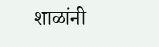शाळांनी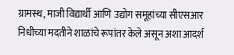ग्रामस्थ, माजी विद्यार्थी आणि उद्योग समूहांच्या सीएसआर निधीच्या मदतीने शाळांचे रूपांतर केले असून अशा आदर्श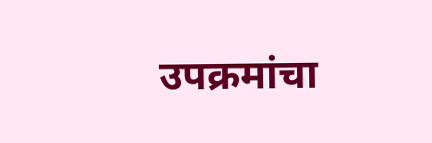उपक्रमांचा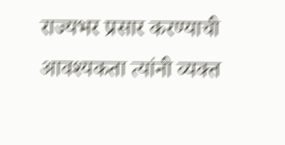राज्यभर प्रसार करण्याची आवश्यकता त्यांनी व्यक्त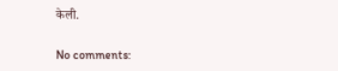केली.

No comments: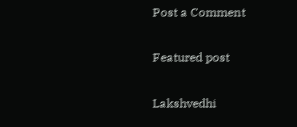Post a Comment

Featured post

Lakshvedhi